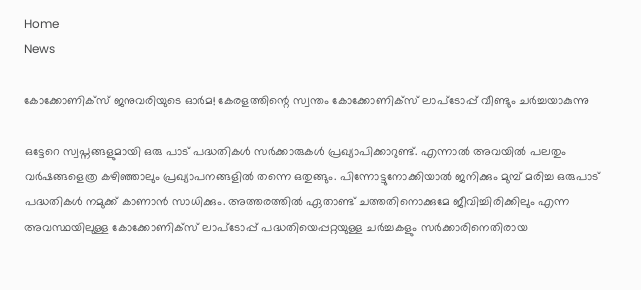Home
News

കോക്കോണിക്സ് ജനുവരിയുടെ ഓർമ! കേരളത്തിന്റെ സ്വന്തം കോക്കോണിക്സ് ലാപ്ടോപ്പ് വീണ്ടും ചർച്ചയാകുന്നു

ഒട്ടേറെ സ്വപ്നങ്ങളുമായി ഒരു പാട് പദ്ധതികൾ സർക്കാരുകൾ പ്രഖ്യാപിക്കാറുണ്ട്. എന്നാൽ അ‌വയിൽ പലതും വർഷങ്ങളെത്ര കഴിഞ്ഞാലും പ്രഖ്യാപനങ്ങളിൽ തന്നെ ഒതുങ്ങും. പിന്നോട്ടുനോക്കിയാൽ ജനിക്കും മുമ്പ് മരിച്ച ഒരുപാട് പദ്ധതികൾ നമുക്ക് കാണാൻ സാധിക്കും. അ‌ത്തരത്തിൽ ഏതാണ്ട് ചത്തതിനൊക്കുമേ ജീവിച്ചിരിക്കിലും എന്ന അ‌വസ്ഥയിലുള്ള കോക്കോണിക്സ് ലാപ്ടോപ്പ് പദ്ധതിയെപ്പറ്റയുള്ള ചർച്ചകളും സർക്കാരിനെതിരായ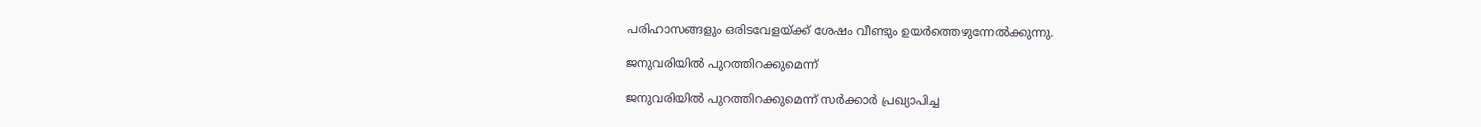പരിഹാസങ്ങളും ഒരിടവേളയ്ക്ക് ശേഷം വീണ്ടും ഉയർത്തെഴുന്നേൽക്കുന്നു.

ജനുവരിയിൽ പുറത്തിറക്കുമെന്ന്

ജനുവരിയിൽ പുറത്തിറക്കുമെന്ന് സർക്കാർ പ്രഖ്യാപിച്ച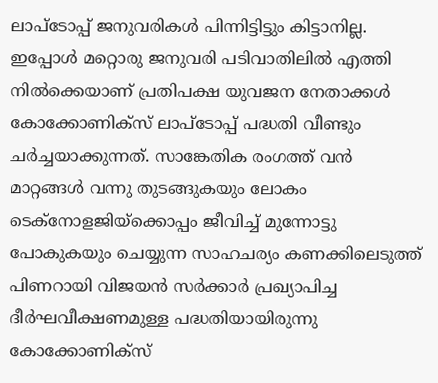ലാപ്ടോപ്പ് ജനുവരികൾ പിന്നിട്ടിട്ടും കിട്ടാനില്ല. ഇപ്പോൾ മറ്റൊരു ജനുവരി പടിവാതിലിൽ എത്തി നിൽക്കെയാണ് പ്രതിപക്ഷ യുവജന നേതാക്കൾ കോക്കോണിക്സ് ലാപ്ടോപ്പ് പദ്ധതി വീണ്ടും ചർച്ചയാക്കുന്നത്. സാങ്കേതിക രംഗത്ത് വൻ മാറ്റങ്ങൾ വന്നു തുടങ്ങുകയും ലോകം ടെക്നോളജിയ്ക്കൊപ്പം ജീവിച്ച് മുന്നോട്ടു പോകുകയും ചെയ്യുന്ന സാഹചര്യം കണക്കിലെടുത്ത് പിണറായി വിജയൻ സർക്കാർ പ്രഖ്യാപിച്ച ദീർഘവീക്ഷണമുള്ള പദ്ധതിയായിരുന്നു കോക്കോണിക്സ്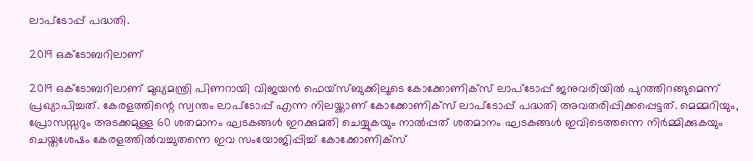ലാപ്ടോപ്പ് പദ്ധതി.

2019 ഒക്ടോബറിലാണ്

2019 ഒക്ടോബറിലാണ് മുഖ്യമന്ത്രി പിണറായി വിജയൻ ഫെയ്സ്ബുക്കിലൂടെ കോക്കോണിക്സ് ലാപ്ടോപ്പ് ജനുവരിയിൽ പുറത്തിറങ്ങുമെന്ന് പ്രഖ്യാപിച്ചത്. കേരളത്തിന്റെ സ്വന്തം ലാപ്ടോപ്പ് എന്ന നിലയ്ക്കാണ് കോക്കോണിക്സ് ലാപ്ടോപ്പ് പദ്ധതി അ‌വതരിപ്പിക്കപ്പെട്ടത്. മെമ്മറിയും, പ്രോസസ്സറും അടക്കമുള്ള 60 ശതമാനം ഘടകങ്ങൾ ഇറക്കുമതി ചെയ്യുകയും നാൽപ്പത് ശതമാനം ഘടകങ്ങൾ ഇവിടെത്തന്നെ നിർമ്മിക്കുകയും ചെയ്തശേഷം കേരളത്തിൽവച്ചുതന്നെ ഇവ സംയോജിപ്പിച്ച് കോക്കോണിക്സ്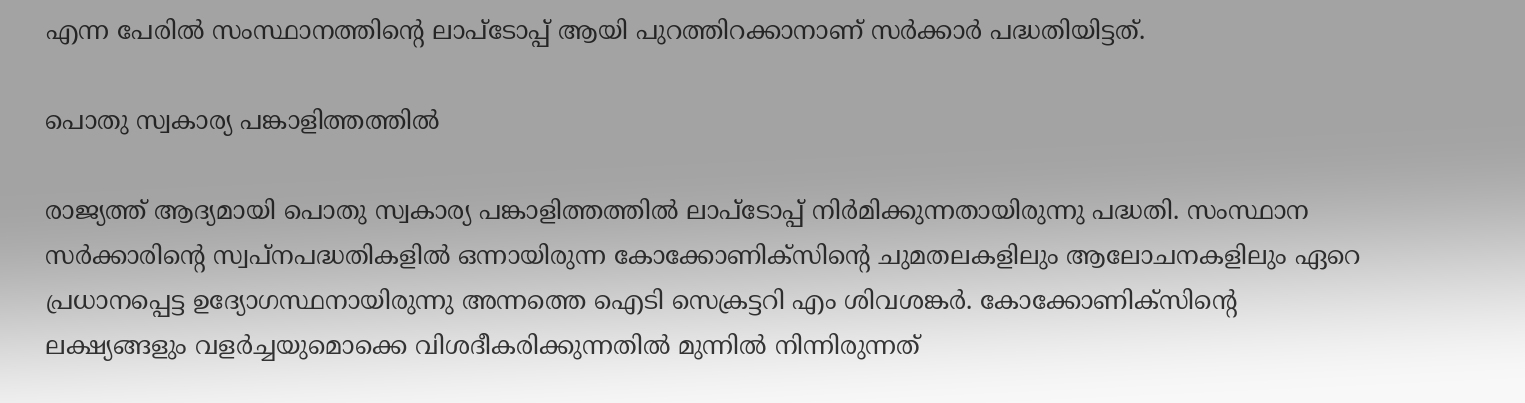എന്ന പേരിൽ സംസ്ഥാനത്തിന്റെ ലാപ്ടോപ്പ് ആയി പുറത്തിറക്കാനാണ് സർക്കാർ പദ്ധതിയിട്ടത്.

പൊതു സ്വകാര്യ പങ്കാളിത്തത്തിൽ

രാജ്യത്ത് ആദ്യമായി പൊതു സ്വകാര്യ പങ്കാളിത്തത്തിൽ ലാപ്ടോപ്പ് നിർമിക്കുന്നതായിരുന്നു പദ്ധതി. സംസ്ഥാന സർക്കാരിന്റെ സ്വപ്നപദ്ധതികളിൽ ഒന്നായിരുന്ന കോക്കോണിക്സിന്റെ ചുമതലകളിലും ആലോചനകളിലും ഏറെ പ്രധാനപ്പെട്ട ഉദ്യോഗസ്ഥനായിരുന്നു അ‌ന്നത്തെ ഐടി സെക്രട്ടറി എം ശിവശങ്കർ. കോക്കോണിക്സിന്റെ ലക്ഷ്യങ്ങളും വളർച്ചയുമൊക്കെ വിശദീകരിക്കുന്നതിൽ മുന്നിൽ നിന്നിരുന്നത്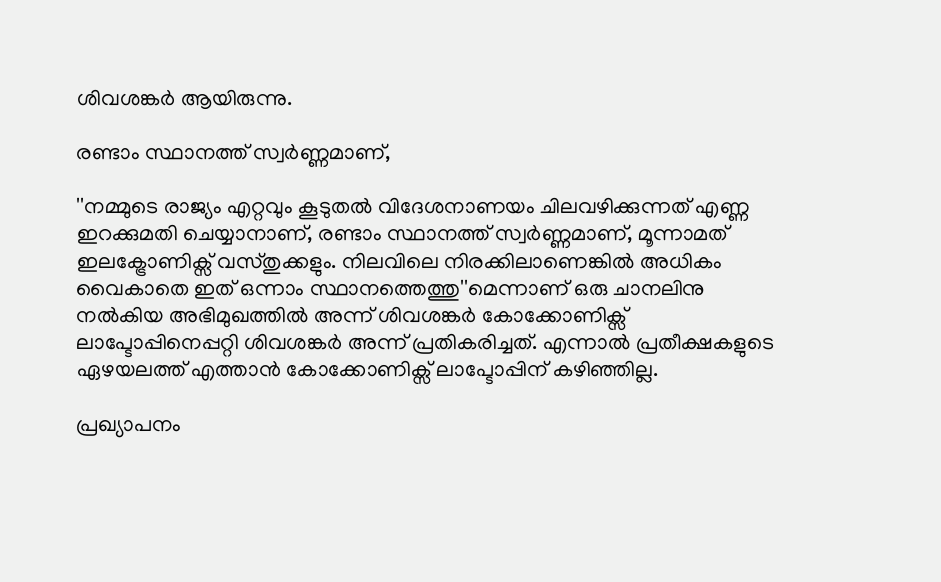ശിവശങ്കർ ആയിരുന്നു.

രണ്ടാം സ്ഥാനത്ത് സ്വർണ്ണമാണ്,

''നമ്മുടെ രാജ്യം എറ്റവും കൂടുതൽ വിദേശനാണയം ചിലവഴിക്കുന്നത് എണ്ണ ഇറക്കുമതി ചെയ്യാനാണ്, രണ്ടാം സ്ഥാനത്ത് സ്വർണ്ണമാണ്, മൂന്നാമത് ഇലക്ട്രോണിക്സ് വസ്തുക്കളും. നിലവിലെ നിരക്കിലാണെങ്കിൽ അധികം വൈകാതെ ഇത് ഒന്നാം സ്ഥാനത്തെത്തു''മെന്നാണ് ഒരു ചാനലിനു നൽകിയ അ‌ഭിമുഖത്തിൽ അ‌ന്ന് ശിവശങ്കർ കോക്കോണിക്സ് ലാപ്ടോപ്പിനെപ്പറ്റി ശിവശങ്കർ അ‌ന്ന് പ്രതികരിച്ചത്. എന്നാൽ പ്രതീക്ഷകളുടെ ഏഴയലത്ത് എത്താൻ കോക്കോണിക്സ് ലാപ്ടോപ്പിന് കഴിഞ്ഞില്ല.

പ്രഖ്യാപനം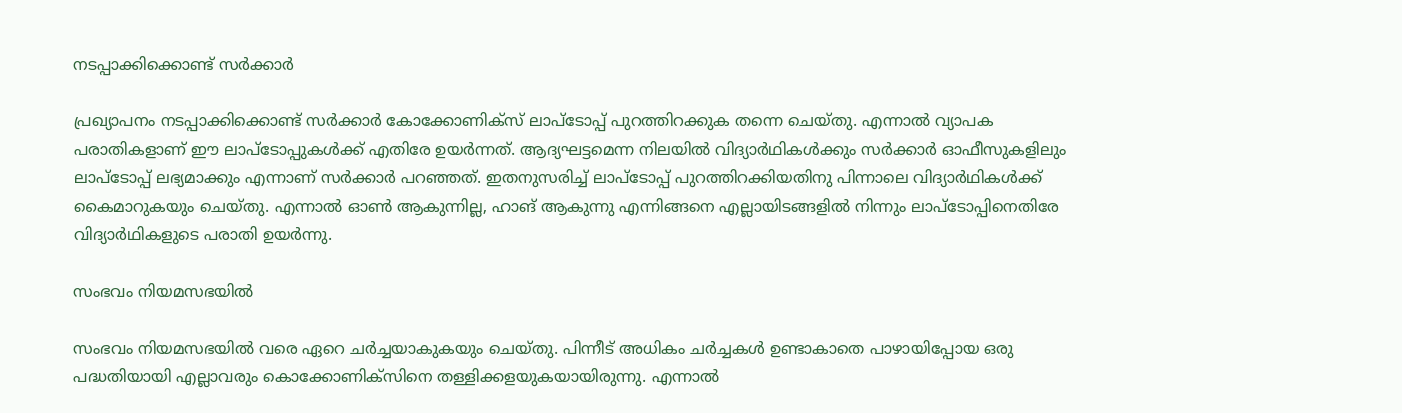നടപ്പാക്കിക്കൊണ്ട് സർക്കാർ

പ്രഖ്യാപനം നടപ്പാക്കിക്കൊണ്ട് സർക്കാർ കോക്കോണിക്സ് ലാപ്ടോപ്പ് പുറത്തിറക്കുക തന്നെ ചെയ്തു. എന്നാൽ വ്യാപക പരാതികളാണ് ഈ ലാപ്ടോപ്പുകൾക്ക് എതിരേ ഉയർന്നത്. ആദ്യഘട്ടമെന്ന നിലയിൽ വിദ്യാർഥികൾക്കും സർക്കാർ ഓഫീസുകളിലും ലാപ്ടോപ്പ് ലഭ്യമാക്കും എന്നാണ് സർക്കാർ പറഞ്ഞത്. ഇതനുസരിച്ച് ലാപ്ടോപ്പ് പുറത്തിറക്കിയതിനു പിന്നാലെ വിദ്യാർഥികൾക്ക് കൈമാറുകയും ചെയ്തു. എന്നാൽ ഓൺ ആകുന്നില്ല, ഹാങ് ആകുന്നു എന്നിങ്ങനെ എല്ലായിടങ്ങളിൽ നിന്നും ലാപ്ടോപ്പിനെതിരേ വിദ്യാർഥികളുടെ പരാതി ഉയർന്നു.

സംഭവം നിയമസഭയിൽ

സംഭവം നിയമസഭയിൽ വരെ ഏറെ ചർച്ചയാകുകയും ചെയ്തു. പിന്നീട് അ‌ധികം ചർച്ചകൾ ഉണ്ടാകാതെ പാഴായിപ്പോയ ഒരു പദ്ധതിയായി എല്ലാവരും കൊക്കോണിക്സിനെ തള്ളിക്കളയുകയായിരുന്നു. എന്നാൽ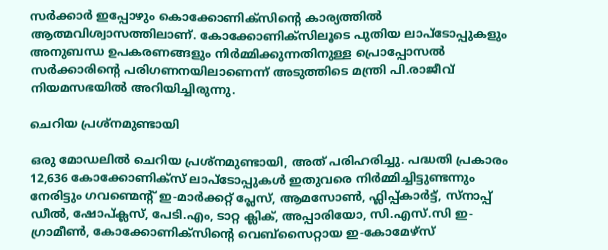സർക്കാർ ഇപ്പോഴും കൊക്കോണിക്സിന്റെ കാര്യത്തിൽ ആത്മവിശ്വാസത്തിലാണ്. കോക്കോണിക്സിലൂടെ പുതിയ ലാപ്ടോപ്പുകളും അനുബന്ധ ഉപകരണങ്ങളും നിർമ്മിക്കുന്നതിനുള്ള പ്രൊപ്പോസൽ സർക്കാരിന്റെ പരിഗണനയിലാണെന്ന് അ‌ടുത്തിടെ മന്ത്രി പി.രാജീവ് നിയമസഭയിൽ അ‌റിയിച്ചിരുന്നു.

ചെറിയ പ്രശ്നമുണ്ടായി

ഒരു മോഡലിൽ ചെറിയ പ്രശ്നമുണ്ടായി, അത് പരിഹരിച്ചു. പദ്ധതി പ്രകാരം 12,636 കോക്കോണിക്സ് ലാപ്ടോപ്പുകൾ ഇതുവരെ നിർമ്മിച്ചിട്ടുണ്ടന്നും നേരിട്ടും ഗവണ്മെന്റ് ഇ-മാർക്കറ്റ് പ്ലേസ്, ആമസോൺ, ഫ്ലിപ്പ്കാർട്ട്, സ്നാപ്പ് ഡീൽ, ഷോപ്ക്ലസ്, പേടി.എം, ടാറ്റ ക്ലിക്, അപ്പാരിയോ, സി.എസ്.സി ഇ-ഗ്രാമീൺ, കോക്കോണിക്സിന്റെ വെബ്സൈറ്റായ ഇ-കോമേഴ്സ്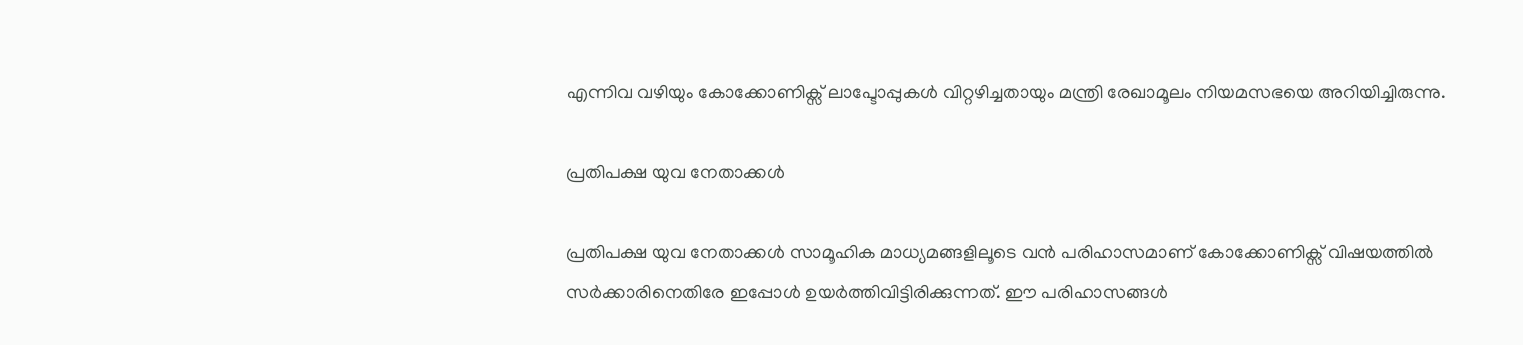എന്നിവ വഴിയും കോക്കോണിക്സ് ലാപ്ടോപ്പുകൾ വിറ്റഴിച്ചതായും മന്ത്രി രേഖാമൂലം നിയമസഭയെ അ‌റിയിച്ചിരുന്നു.

പ്രതിപക്ഷ യുവ നേതാക്കൾ

പ്രതിപക്ഷ യുവ നേതാക്കൾ സാമൂഹിക മാധ്യമങ്ങളിലൂടെ വൻ പരിഹാസമാണ് കോക്കോണിക്സ് വിഷയത്തിൽ സർക്കാരിനെതിരേ ഇപ്പോൾ ഉയർത്തിവിട്ടിരിക്കുന്നത്. ഈ പരിഹാസങ്ങൾ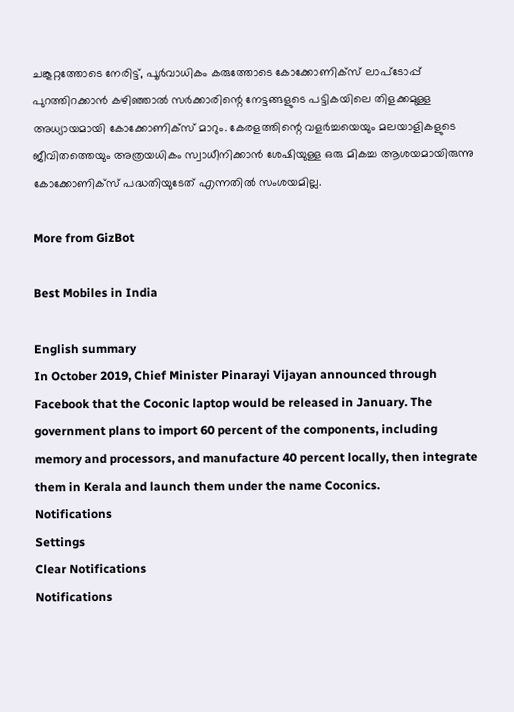ചങ്കൂറ്റത്തോടെ നേരിട്ട്, പൂർവാധികം കരുത്തോടെ കോക്കോണിക്സ് ലാപ്ടോപ്പ് പുറത്തിറക്കാൻ കഴിഞ്ഞാൽ സർക്കാരിന്റെ നേട്ടങ്ങളുടെ പട്ടികയിലെ തിളക്കമുള്ള അ‌ധ്യായമായി കോക്കോണിക്സ് മാറും. കേരളത്തിന്റെ വളർച്ചയെയും മലയാളികളുടെ ജീവിതത്തെയും അ‌ത്രയധികം സ്വാധീനിക്കാൻ ശേഷിയുള്ള ഒരു മികച്ച ആശയമായിരുന്നു കോക്കോണിക്സ് പദ്ധതിയുടേത് എന്നതിൽ സംശയമില്ല.

More from GizBot

Best Mobiles in India

English summary
In October 2019, Chief Minister Pinarayi Vijayan announced through Facebook that the Coconic laptop would be released in January. The government plans to import 60 percent of the components, including memory and processors, and manufacture 40 percent locally, then integrate them in Kerala and launch them under the name Coconics.
Notifications
Settings
Clear Notifications
Notifications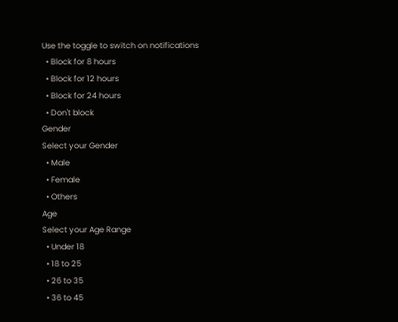Use the toggle to switch on notifications
  • Block for 8 hours
  • Block for 12 hours
  • Block for 24 hours
  • Don't block
Gender
Select your Gender
  • Male
  • Female
  • Others
Age
Select your Age Range
  • Under 18
  • 18 to 25
  • 26 to 35
  • 36 to 45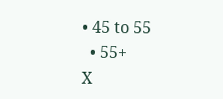• 45 to 55
  • 55+
X